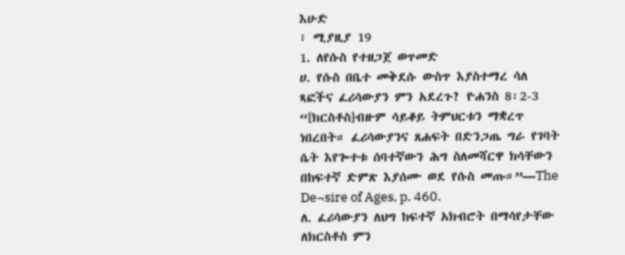እሁድ
፣ ሚያዚያ 19
1. ለየሱስ የተዘጋጀ ወጥመድ
ሀ. የሱስ በቤተ መቅደሱ ውስጥ እያስተማረ ሳለ ጻፎችና ፈሪሳውያን ምን አደረጉ? ዮሐንስ 8፡2-3
“[ክርስቶስ]ብዙም ሳይቆይ ትምህርቱን ማቋረጥ ነበረበት። ፈሪሳውያንና ጸሐፍት በድንጋጤ ግራ የገባት ሴት እየጐተቱ ሰባተኛውን ሕግ ስለመሻርዋ ክሳቸውን በከፍተኛ ድምጽ እያሰሙ ወደ የሱስ መጡ።”—The De¬sire of Ages, p. 460.
ለ. ፈሪሳውያን ለህግ ከፍተኛ አክብሮት በማሳየታቸው ለክርስቶስ ምን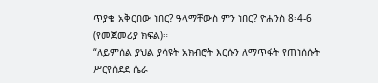ጥያቄ አቅርበው ነበር? ዓላማቸውስ ምን ነበር? ዮሐንስ 8፡4-6 (የመጀመሪያ ክፍል)።
“ለይምሰል ያህል ያሳዩት አክብሮት እርሱን ለማጥፋት የጠነሰሱት ሥርየሰደደ ሴራ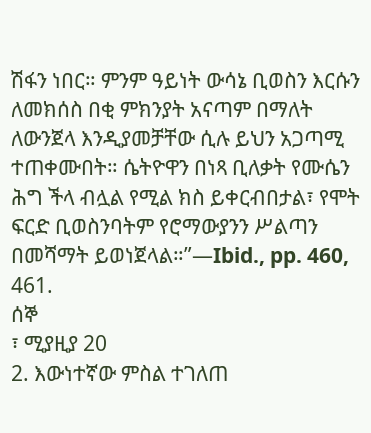ሽፋን ነበር። ምንም ዓይነት ውሳኔ ቢወስን እርሱን ለመክሰስ በቂ ምክንያት አናጣም በማለት ለውንጀላ እንዲያመቻቸው ሲሉ ይህን አጋጣሚ ተጠቀሙበት። ሴትዮዋን በነጻ ቢለቃት የሙሴን ሕግ ችላ ብሏል የሚል ክስ ይቀርብበታል፣ የሞት ፍርድ ቢወስንባትም የሮማውያንን ሥልጣን በመሻማት ይወነጀላል።”—Ibid., pp. 460, 461.
ሰኞ
፣ ሚያዚያ 20
2. እውነተኛው ምስል ተገለጠ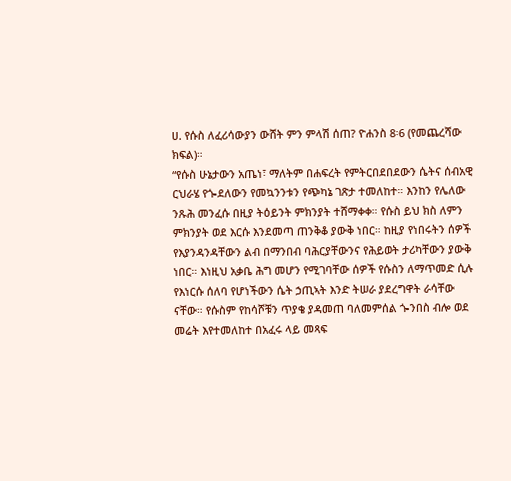ሀ. የሱስ ለፈሪሳውያን ውሸት ምን ምላሽ ሰጠ? ዮሐንስ 8፡6 (የመጨረሻው ክፍል)።
“የሱስ ሁኔታውን አጤነ፣ ማለትም በሐፍረት የምትርበደበደውን ሴትና ሰብአዊ ርህራሄ የጐደለውን የመኳንንቱን የጭካኔ ገጽታ ተመለከተ። እንከን የሌለው ንጹሕ መንፈሱ በዚያ ትዕይንት ምክንያት ተሸማቀቀ። የሱስ ይህ ክስ ለምን ምክንያት ወደ እርሱ እንደመጣ ጠንቅቆ ያውቅ ነበር። ከዚያ የነበሩትን ሰዎች የእያንዳንዳቸውን ልብ በማንበብ ባሕርያቸውንና የሕይወት ታሪካቸውን ያውቅ ነበር። እነዚህ አቃቤ ሕግ መሆን የሚገባቸው ሰዎች የሱስን ለማጥመድ ሲሉ የእነርሱ ሰለባ የሆነችውን ሴት ኃጢኣት እንድ ትሠራ ያደረግዋት ራሳቸው ናቸው። የሱስም የከሳሾቹን ጥያቄ ያዳመጠ ባለመምሰል ጐንበስ ብሎ ወደ መሬት እየተመለከተ በአፈሩ ላይ መጻፍ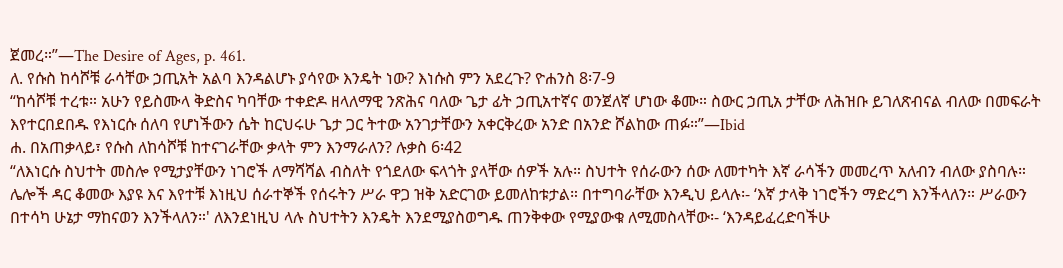ጀመረ።”—The Desire of Ages, p. 461.
ለ. የሱስ ከሳሾቹ ራሳቸው ኃጢአት አልባ እንዳልሆኑ ያሳየው እንዴት ነው? እነሱስ ምን አደረጉ? ዮሐንስ 8፡7-9
“ከሳሾቹ ተረቱ። አሁን የይስሙላ ቅድስና ካባቸው ተቀድዶ ዘላለማዊ ንጽሕና ባለው ጌታ ፊት ኃጢአተኛና ወንጀለኛ ሆነው ቆሙ። ስውር ኃጢአ ታቸው ለሕዝቡ ይገለጽብናል ብለው በመፍራት እየተርበደበዱ የእነርሱ ሰለባ የሆነችውን ሴት ከርህሩሁ ጌታ ጋር ትተው አንገታቸውን አቀርቅረው አንድ በአንድ ሾልከው ጠፉ።”—Ibid
ሐ. በአጠቃላይ፣ የሱስ ለከሳሾቹ ከተናገራቸው ቃላት ምን እንማራለን? ሉቃስ 6፡42
“ለእነርሱ ስህተት መስሎ የሚታያቸውን ነገሮች ለማሻሻል ብስለት የጎደለው ፍላጎት ያላቸው ሰዎች አሉ። ስህተት የሰራውን ሰው ለመተካት እኛ ራሳችን መመረጥ አለብን ብለው ያስባሉ። ሌሎች ዳር ቆመው እያዩ እና እየተቹ እነዚህ ሰራተኞች የሰሩትን ሥራ ዋጋ ዝቅ አድርገው ይመለከቱታል። በተግባራቸው እንዲህ ይላሉ፡- ‘እኛ ታላቅ ነገሮችን ማድረግ እንችላለን። ሥራውን በተሳካ ሁኔታ ማከናወን እንችላለን።' ለእንደነዚህ ላሉ ስህተትን እንዴት እንደሚያስወግዱ ጠንቅቀው የሚያውቁ ለሚመስላቸው፡- ‘እንዳይፈረድባችሁ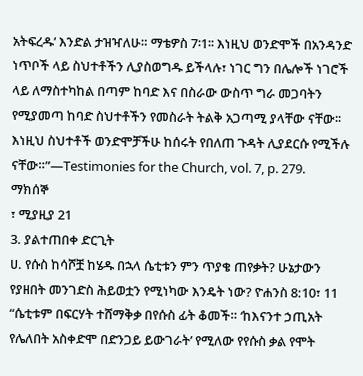አትፍረዱ’ እንድል ታዝዣለሁ። ማቴዎስ 7፡1፡፡ እነዚህ ወንድሞች በአንዳንድ ነጥቦች ላይ ስህተቶችን ሊያስወግዱ ይችላሉ፣ ነገር ግን በሌሎች ነገሮች ላይ ለማስተካከል በጣም ከባድ እና በስራው ውስጥ ግራ መጋባትን የሚያመጣ ከባድ ስህተቶችን የመስራት ትልቅ አጋጣሚ ያላቸው ናቸው፡፡ እነዚህ ስህተቶች ወንድሞቻችሁ ከሰሩት የበለጠ ጉዳት ሊያደርሱ የሚችሉ ናቸው።”—Testimonies for the Church, vol. 7, p. 279.
ማክሰኞ
፣ ሚያዚያ 21
3. ያልተጠበቀ ድርጊት
ሀ. የሱስ ከሳሾቿ ከሄዱ በኋላ ሴቲቱን ምን ጥያቄ ጠየቃት? ሁኔታውን የያዘበት መንገድስ ሕይወቷን የሚነካው እንዴት ነው? ዮሐንስ 8:10፣ 11
“ሴቲቱም በፍርሃት ተሸማቅቃ በየሱስ ፊት ቆመች። ‘ከእናንተ ኃጢአት የሌለበት አስቀድሞ በድንጋይ ይውገራት’ የሚለው የየሱስ ቃል የሞት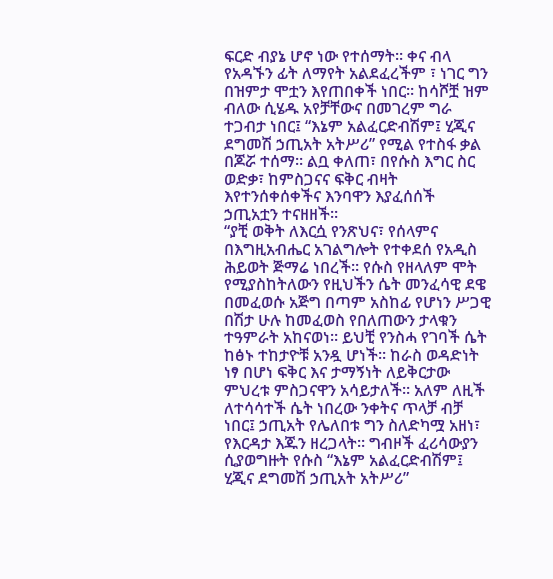ፍርድ ብያኔ ሆኖ ነው የተሰማት። ቀና ብላ የአዳኙን ፊት ለማየት አልደፈረችም ፣ ነገር ግን በዝምታ ሞቷን እየጠበቀች ነበር። ከሳሾቿ ዝም ብለው ሲሄዱ አየቻቸውና በመገረም ግራ ተጋብታ ነበር፤ “እኔም አልፈርድብሽም፤ ሂጂና ደግመሽ ኃጢአት አትሥሪ” የሚል የተስፋ ቃል በጆሯ ተሰማ። ልቧ ቀለጠ፣ በየሱስ እግር ስር ወድቃ፣ ከምስጋናና ፍቅር ብዛት እየተንሰቀሰቀችና እንባዋን እያፈሰሰች ኃጢአቷን ተናዘዘች።
“ያቺ ወቅት ለእርሷ የንጽህና፣ የሰላምና በእግዚአብሔር አገልግሎት የተቀደሰ የአዲስ ሕይወት ጅማሬ ነበረች። የሱስ የዘላለም ሞት የሚያስከትለውን የዚህችን ሴት መንፈሳዊ ደዌ በመፈወሱ አጅግ በጣም አስከፊ የሆነን ሥጋዊ በሽታ ሁሉ ከመፈወስ የበለጠውን ታላቁን ተዓምራት አከናወነ። ይህቺ የንስሓ የገባች ሴት ከፅኑ ተከታዮቹ አንዷ ሆነች። ከራስ ወዳድነት ነፃ በሆነ ፍቅር እና ታማኝነት ለይቅርታው ምህረቱ ምስጋናዋን አሳይታለች። አለም ለዚች ለተሳሳተች ሴት ነበረው ንቀትና ጥላቻ ብቻ ነበር፤ ኃጢአት የሌለበቱ ግን ስለድካሟ አዘነ፣ የእርዳታ እጁን ዘረጋላት። ግብዞች ፈሪሳውያን ሲያወግዙት የሱስ “እኔም አልፈርድብሽም፤ ሂጂና ደግመሽ ኃጢአት አትሥሪ”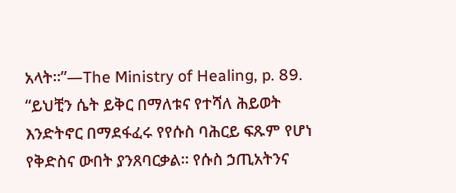አላት።”—The Ministry of Healing, p. 89.
“ይህቺን ሴት ይቅር በማለቱና የተሻለ ሕይወት እንድትኖር በማደፋፈሩ የየሱስ ባሕርይ ፍጹም የሆነ የቅድስና ውበት ያንጸባርቃል። የሱስ ኃጢአትንና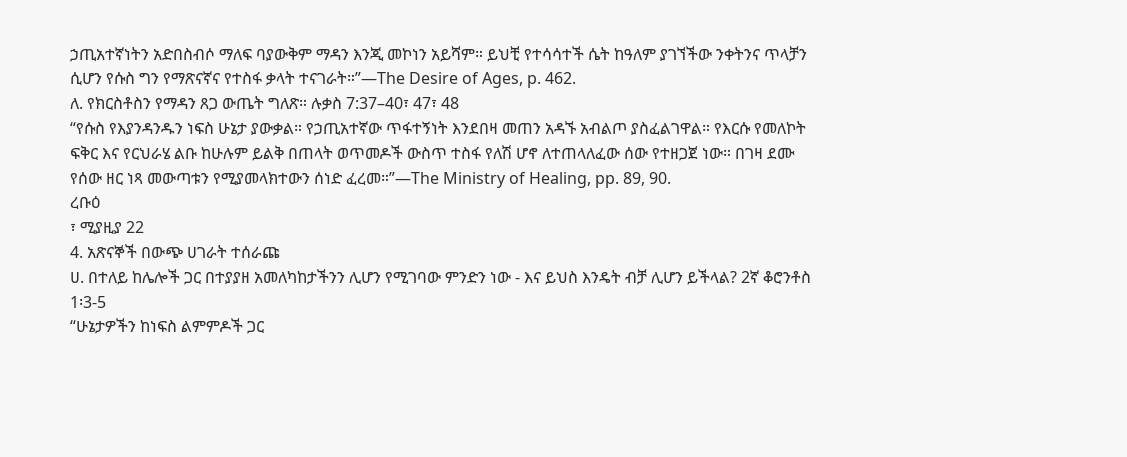ኃጢአተኛነትን አድበስብሶ ማለፍ ባያውቅም ማዳን እንጂ መኮነን አይሻም። ይህቺ የተሳሳተች ሴት ከዓለም ያገኘችው ንቀትንና ጥላቻን ሲሆን የሱስ ግን የማጽናኛና የተስፋ ቃላት ተናገራት።”—The Desire of Ages, p. 462.
ለ. የክርስቶስን የማዳን ጸጋ ውጤት ግለጽ። ሉቃስ 7:37–40፣ 47፣ 48
“የሱስ የእያንዳንዱን ነፍስ ሁኔታ ያውቃል። የኃጢአተኛው ጥፋተኝነት እንደበዛ መጠን አዳኙ አብልጦ ያስፈልገዋል። የእርሱ የመለኮት ፍቅር እና የርህራሄ ልቡ ከሁሉም ይልቅ በጠላት ወጥመዶች ውስጥ ተስፋ የለሽ ሆኖ ለተጠላለፈው ሰው የተዘጋጀ ነው። በገዛ ደሙ የሰው ዘር ነጻ መውጣቱን የሚያመላክተውን ሰነድ ፈረመ።”—The Ministry of Healing, pp. 89, 90.
ረቡዕ
፣ ሚያዚያ 22
4. አጽናኞች በውጭ ሀገራት ተሰራጩ
ሀ. በተለይ ከሌሎች ጋር በተያያዘ አመለካከታችንን ሊሆን የሚገባው ምንድን ነው - እና ይህስ እንዴት ብቻ ሊሆን ይችላል? 2ኛ ቆሮንቶስ 1፡3-5
“ሁኔታዎችን ከነፍስ ልምምዶች ጋር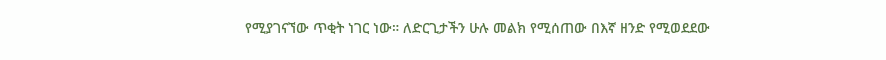የሚያገናኘው ጥቂት ነገር ነው። ለድርጊታችን ሁሉ መልክ የሚሰጠው በእኛ ዘንድ የሚወደደው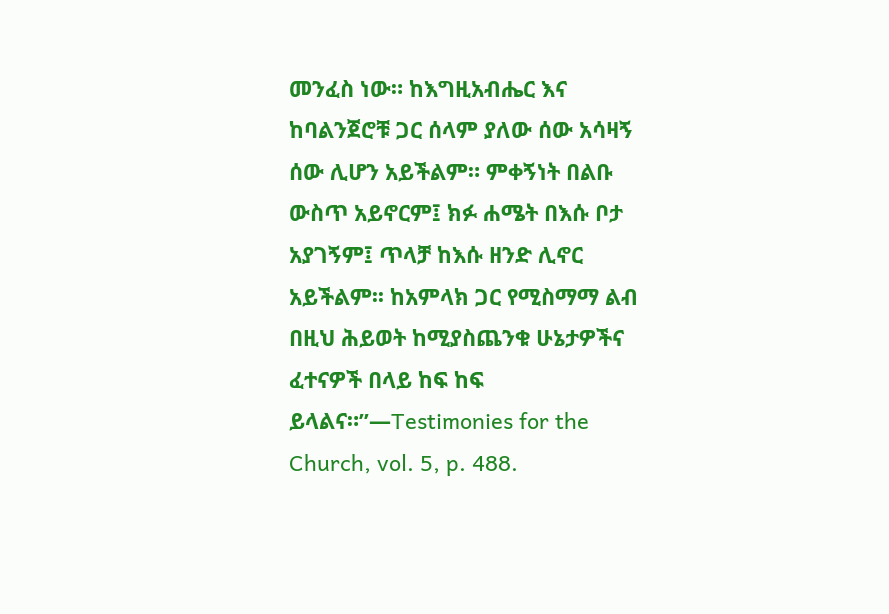መንፈስ ነው። ከእግዚአብሔር እና ከባልንጀሮቹ ጋር ሰላም ያለው ሰው አሳዛኝ ሰው ሊሆን አይችልም። ምቀኝነት በልቡ ውስጥ አይኖርም፤ ክፉ ሐሜት በእሱ ቦታ አያገኝም፤ ጥላቻ ከእሱ ዘንድ ሊኖር አይችልም፡፡ ከአምላክ ጋር የሚስማማ ልብ በዚህ ሕይወት ከሚያስጨንቁ ሁኔታዎችና ፈተናዎች በላይ ከፍ ከፍ ይላልና።”—Testimonies for the Church, vol. 5, p. 488.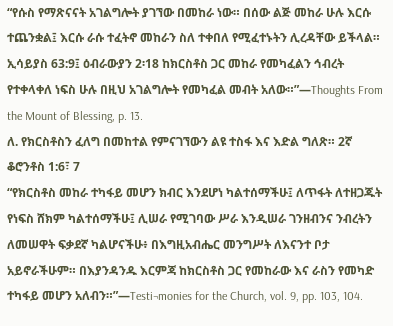“የሱስ የማጽናናት አገልግሎት ያገኘው በመከራ ነው። በሰው ልጅ መከራ ሁሉ እርሱ ተጨንቋል፤ እርሱ ራሱ ተፈትኖ መከራን ስለ ተቀበለ የሚፈተኑትን ሊረዳቸው ይችላል። ኢሳይያስ 63:9፤ ዕብራውያን 2፡18 ከክርስቶስ ጋር መከራ የመካፈልን ኅብረት የተቀላቀለ ነፍስ ሁሉ በዚህ አገልግሎት የመካፈል መብት አለው።”—Thoughts From the Mount of Blessing, p. 13.
ለ. የክርስቶስን ፈለግ በመከተል የምናገኘውን ልዩ ተስፋ እና እድል ግለጽ። 2ኛ ቆሮንቶስ 1:6፣ 7
“የክርስቶስ መከራ ተካፋይ መሆን ክብር እንደሆነ ካልተሰማችሁ፤ ለጥፋት ለተዘጋጁት የነፍስ ሸክም ካልተሰማችሁ፤ ሊሠራ የሚገባው ሥራ እንዲሠራ ገንዘብንና ንብረትን ለመሠዋት ፍቃደኛ ካልሆናችሁ፥ በእግዚአብሔር መንግሥት ለእናንተ ቦታ አይኖራችሁም። በእያንዳንዱ እርምጃ ከክርስቶስ ጋር የመከራው እና ራስን የመካድ ተካፋይ መሆን አለብን።”—Testi¬monies for the Church, vol. 9, pp. 103, 104.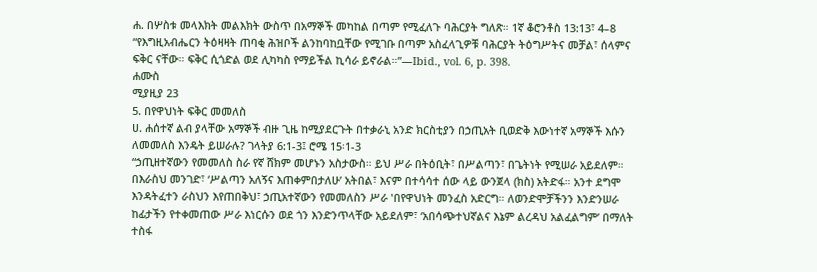ሐ. በሦስቱ መላእክት መልእክት ውስጥ በአማኞች መካከል በጣም የሚፈለጉ ባሕርያት ግለጽ። 1ኛ ቆሮንቶስ 13:13፣ 4–8
“የእግዚአብሔርን ትዕዛዛት ጠባቂ ሕዝቦች ልንከባከቧቸው የሚገቡ በጣም አስፈላጊዎቹ ባሕርያት ትዕግሥትና መቻል፣ ሰላምና ፍቅር ናቸው። ፍቅር ሲጎድል ወደ ሊካካስ የማይችል ኪሳራ ይኖራል።”—Ibid., vol. 6, p. 398.
ሐሙስ
ሚያዚያ 23
5. በየዋህነት ፍቅር መመለስ
ሀ. ሐሰተኛ ልብ ያላቸው አማኞች ብዙ ጊዜ ከሚያደርጉት በተቃራኒ አንድ ክርስቲያን በኃጢአት ቢወድቅ እውነተኛ አማኞች እሱን ለመመለስ እንዴት ይሠራሉ? ገላትያ 6:1-3፤ ሮሜ 15፡1-3
“ኃጢዘተኛውን የመመለስ ስራ የኛ ሸክም መሆኑን አስታውስ። ይህ ሥራ በትዕቢት፣ በሥልጣን፣ በጌትነት የሚሠራ አይደለም። በእራስህ መንገድ፣ ‘ሥልጣን አለኝና እጠቀምበታለሁ’ አትበል፣ እናም በተሳሳተ ሰው ላይ ውንጀላ (ክስ) አትድፋ። አንተ ደግሞ እንዳትፈተን ራስህን እየጠበቅህ፣ ኃጢአተኛውን የመመለስን ሥራ 'በየዋህነት መንፈስ አድርግ። ለወንድሞቻችንን እንድንሠራ ከፊታችን የተቀመጠው ሥራ እነርሱን ወደ ጎን እንድንጥላቸው አይደለም፣ ‘አበሳጭተህኛልና እኔም ልረዳህ አልፈልግም’ በማለት ተስፋ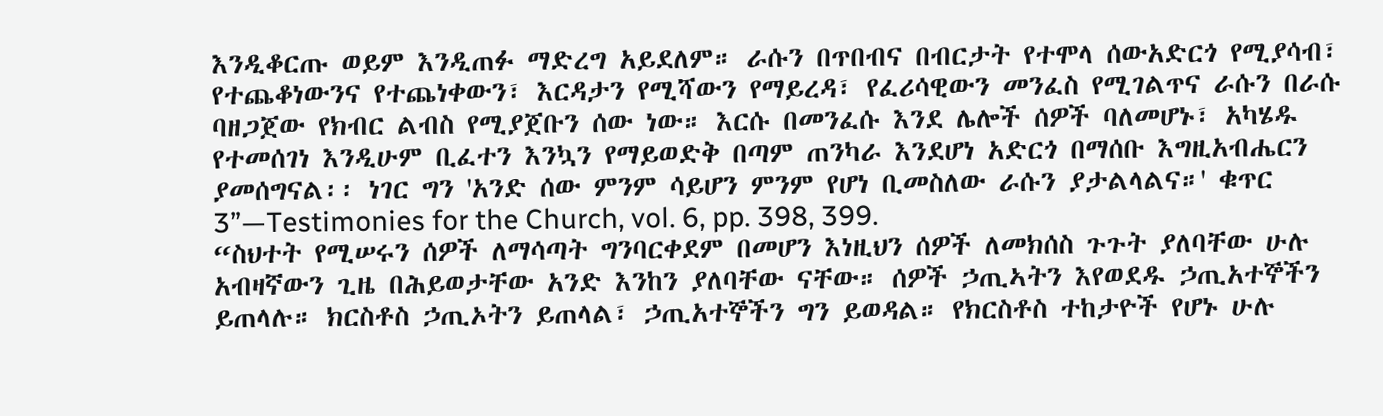እንዲቆርጡ ወይም እንዲጠፉ ማድረግ አይደለም። ራሱን በጥበብና በብርታት የተሞላ ሰውአድርጎ የሚያሳብ፣ የተጨቆነውንና የተጨነቀውን፣ እርዳታን የሚሻውን የማይረዳ፣ የፈሪሳዊውን መንፈስ የሚገልጥና ራሱን በራሱ ባዘጋጀው የክብር ልብስ የሚያጀቡን ሰው ነው። እርሱ በመንፈሱ እንደ ሌሎች ሰዎች ባለመሆኑ፣ አካሄዱ የተመሰገነ እንዲሁም ቢፈተን እንኳን የማይወድቅ በጣም ጠንካራ እንደሆነ አድርጎ በማሰቡ እግዚአብሔርን ያመሰግናል፡፡ ነገር ግን 'አንድ ሰው ምንም ሳይሆን ምንም የሆነ ቢመስለው ራሱን ያታልላልና።' ቁጥር 3”—Testimonies for the Church, vol. 6, pp. 398, 399.
“ስህተት የሚሠሩን ሰዎች ለማሳጣት ግንባርቀደም በመሆን እነዚህን ሰዎች ለመክሰስ ጉጉት ያለባቸው ሁሉ አብዛኛውን ጊዜ በሕይወታቸው አንድ እንከን ያለባቸው ናቸው። ሰዎች ኃጢኣትን እየወደዱ ኃጢአተኞችን ይጠላሉ። ክርስቶስ ኃጢኦትን ይጠላል፣ ኃጢአተኞችን ግን ይወዳል። የክርስቶስ ተከታዮች የሆኑ ሁሉ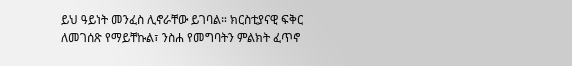ይህ ዓይነት መንፈስ ሊኖራቸው ይገባል። ክርስቲያናዊ ፍቅር ለመገሰጽ የማይቸኩል፣ ንስሐ የመግባትን ምልክት ፈጥኖ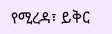የሚረዳ፣ ይቅር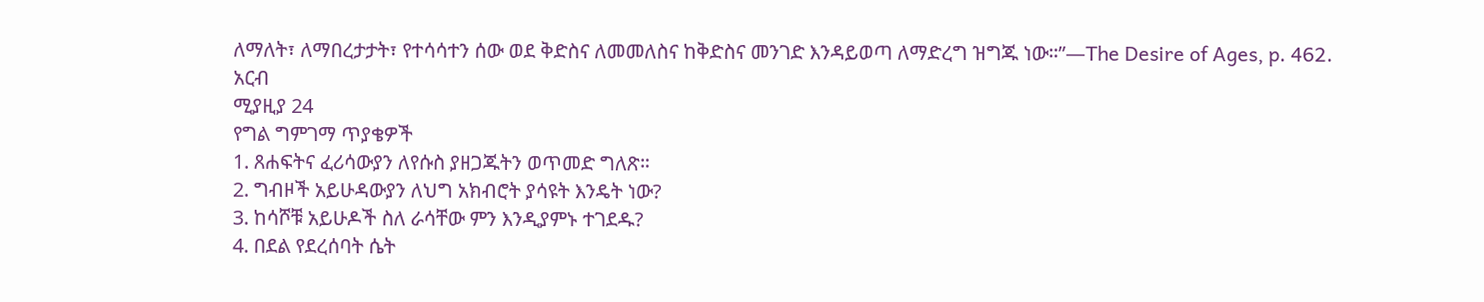ለማለት፣ ለማበረታታት፣ የተሳሳተን ሰው ወደ ቅድስና ለመመለስና ከቅድስና መንገድ እንዳይወጣ ለማድረግ ዝግጁ ነው።”—The Desire of Ages, p. 462.
አርብ
ሚያዚያ 24
የግል ግምገማ ጥያቄዎች
1. ጸሐፍትና ፈሪሳውያን ለየሱስ ያዘጋጁትን ወጥመድ ግለጽ።
2. ግብዞች አይሁዳውያን ለህግ አክብሮት ያሳዩት እንዴት ነው?
3. ከሳሾቹ አይሁዶች ስለ ራሳቸው ምን እንዲያምኑ ተገደዱ?
4. በደል የደረሰባት ሴት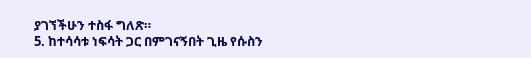ያገኘችሁን ተስፋ ግለጽ።
5. ከተሳሳቱ ነፍሳት ጋር በምገናኝበት ጊዜ የሱስን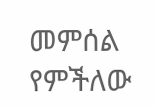መምሰል የምችለው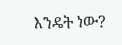እንዴት ነው?